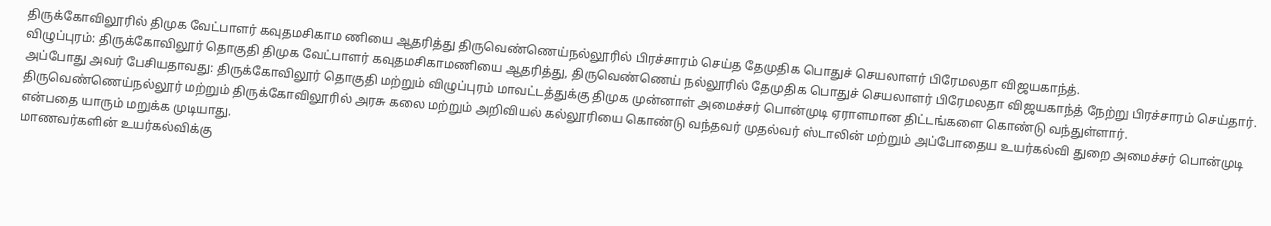திருக்கோவிலூரில் திமுக வேட்பாளர் கவுதமசிகாம ணியை ஆதரித்து திருவெண்ணெய்நல்லூரில் பிரச்சாரம் செய்த தேமுதிக பொதுச் செயலாளர் பிரேமலதா விஜயகாந்த்.
விழுப்புரம்: திருக்கோவிலூர் தொகுதி திமுக வேட்பாளர் கவுதமசிகாமணியை ஆதரித்து, திருவெண்ணெய் நல்லூரில் தேமுதிக பொதுச் செயலாளர் பிரேமலதா விஜயகாந்த் நேற்று பிரச்சாரம் செய்தார்.
அப்போது அவர் பேசியதாவது: திருக்கோவிலூர் தொகுதி மற்றும் விழுப்புரம் மாவட்டத்துக்கு திமுக முன்னாள் அமைச்சர் பொன்முடி ஏராளமான திட்டங்களை கொண்டு வந்துள்ளார்.
திருவெண்ணெய்நல்லூர் மற்றும் திருக்கோவிலூரில் அரசு கலை மற்றும் அறிவியல் கல்லூரியை கொண்டு வந்தவர் முதல்வர் ஸ்டாலின் மற்றும் அப்போதைய உயர்கல்வி துறை அமைச்சர் பொன்முடி என்பதை யாரும் மறுக்க முடியாது.
மாணவர்களின் உயர்கல்விக்கு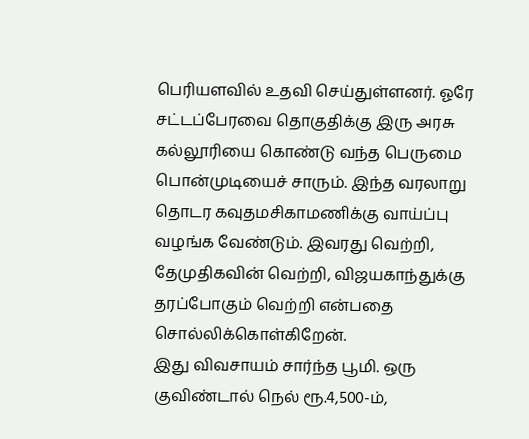பெரியளவில் உதவி செய்துள்ளனர். ஓரே சட்டப்பேரவை தொகுதிக்கு இரு அரசு கல்லூரியை கொண்டு வந்த பெருமை பொன்முடியைச் சாரும். இந்த வரலாறு தொடர கவுதமசிகாமணிக்கு வாய்ப்பு வழங்க வேண்டும். இவரது வெற்றி, தேமுதிகவின் வெற்றி, விஜயகாந்துக்கு தரப்போகும் வெற்றி என்பதை சொல்லிக்கொள்கிறேன்.
இது விவசாயம் சார்ந்த பூமி. ஒரு குவிண்டால் நெல் ரூ.4,500-ம்,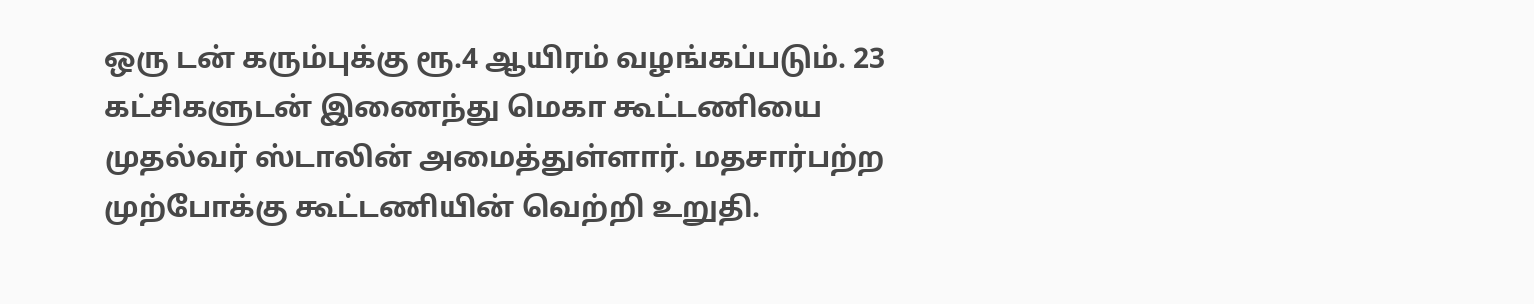ஒரு டன் கரும்புக்கு ரூ.4 ஆயிரம் வழங்கப்படும். 23 கட்சிகளுடன் இணைந்து மெகா கூட்டணியை முதல்வர் ஸ்டாலின் அமைத்துள்ளார். மதசார்பற்ற முற்போக்கு கூட்டணியின் வெற்றி உறுதி.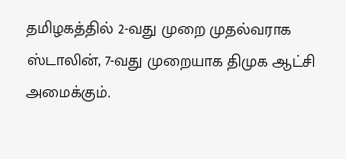தமிழகத்தில் 2-வது முறை முதல்வராக ஸ்டாலின், 7-வது முறையாக திமுக ஆட்சி அமைக்கும்.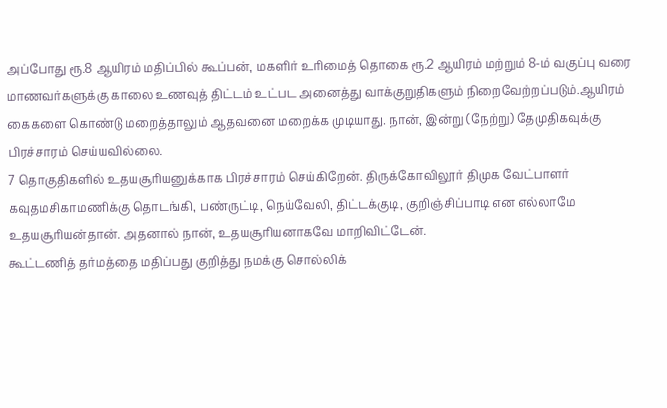அப்போது ரூ.8 ஆயிரம் மதிப்பில் கூப்பன், மகளிர் உரிமைத் தொகை ரூ.2 ஆயிரம் மற்றும் 8-ம் வகுப்பு வரை மாணவர்களுக்கு காலை உணவுத் திட்டம் உட்பட அனைத்து வாக்குறுதிகளும் நிறைவேற்றப்படும்.ஆயிரம் கைகளை கொண்டு மறைத்தாலும் ஆதவனை மறைக்க முடியாது. நான், இன்று (நேற்று) தேமுதிகவுக்கு பிரச்சாரம் செய்யவில்லை.
7 தொகுதிகளில் உதயசூரியனுக்காக பிரச்சாரம் செய்கிறேன். திருக்கோவிலூர் திமுக வேட்பாளர் கவுதமசிகாமணிக்கு தொடங்கி, பண்ருட்டி, நெய்வேலி, திட்டக்குடி, குறிஞ்சிப்பாடி என எல்லாமே உதயசூரியன்தான். அதனால் நான், உதயசூரியனாகவே மாறிவிட்டேன்.
கூட்டணித் தர்மத்தை மதிப்பது குறித்து நமக்கு சொல்லிக்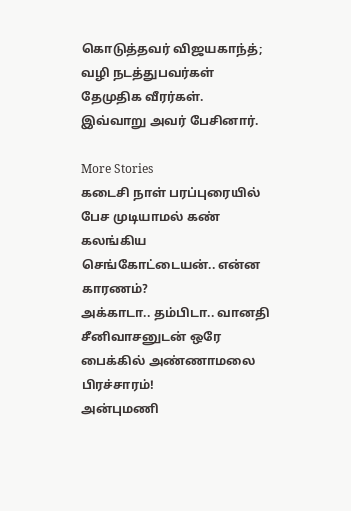கொடுத்தவர் விஜயகாந்த்; வழி நடத்துபவர்கள் தேமுதிக வீரர்கள். இவ்வாறு அவர் பேசினார்.

More Stories
கடைசி நாள் பரப்புரையில் பேச முடியாமல் கண் கலங்கிய செங்கோட்டையன்.. என்ன காரணம்?
அக்காடா.. தம்பிடா.. வானதி சீனிவாசனுடன் ஒரே பைக்கில் அண்ணாமலை பிரச்சாரம்!
அன்புமணி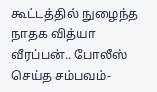கூட்டத்தில் நுழைந்த நாதக வித்யா வீரப்பன்.. போலீஸ் செய்த சம்பவம்-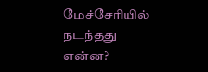மேச்சேரியில் நடந்தது என்ன?